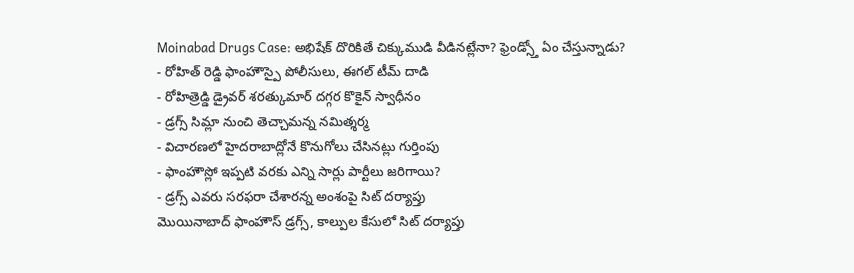Moinabad Drugs Case: అభిషేక్ దొరికితే చిక్కుముడి వీడినట్లేనా? ఫ్రెండ్స్తో ఏం చేస్తున్నాడు?
- రోహిత్ రెడ్డి ఫాంహౌస్పై పోలీసులు, ఈగల్ టీమ్ దాడి
- రోహిత్రెడ్డి డ్రైవర్ శరత్కుమార్ దగ్గర కొకైన్ స్వాధీనం
- డ్రగ్స్ సిమ్లా నుంచి తెచ్చామన్న నమిత్శర్మ
- విచారణలో హైదరాబాద్లోనే కొనుగోలు చేసినట్లు గుర్తింపు
- ఫాంహౌస్లో ఇప్పటి వరకు ఎన్ని సార్లు పార్టీలు జరిగాయి?
- డ్రగ్స్ ఎవరు సరఫరా చేశారన్న అంశంపై సిట్ దర్యాప్తు
మొయినాబాద్ ఫాంహౌస్ డ్రగ్స్, కాల్పుల కేసులో సిట్ దర్యాప్తు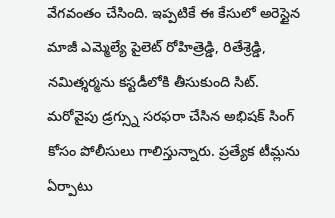వేగవంతం చేసింది. ఇప్పటికే ఈ కేసులో అరెస్టైన మాజీ ఎమ్మెల్యే పైలెట్ రోహిత్రెడ్డి, రితేశ్రెడ్డి, నమిత్శర్మను కస్టడీలోకి తీసుకుంది సిట్. మరోవైపు డ్రగ్స్ను సరఫరా చేసిన అభిషక్ సింగ్ కోసం పోలీసులు గాలిస్తున్నారు. ప్రత్యేక టీమ్లను ఏర్పాటు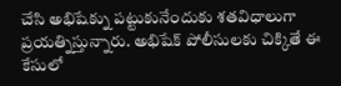చేసి అభిషేక్ను పట్టుకునేందుకు శతవిధాలుగా ప్రయత్నిస్తున్నారు. అభిషేక్ పోలీసులకు చిక్కితే ఈ కేసులో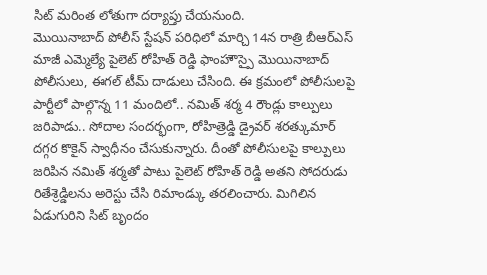సిట్ మరింత లోతుగా దర్యాప్తు చేయనుంది.
మొయినాబాద్ పోలీస్ స్టేషన్ పరిధిలో మార్చి 14న రాత్రి బీఆర్ఎస్ మాజీ ఎమ్మెల్యే పైలెట్ రోహిత్ రెడ్డి ఫాంహౌస్పై మొయినాబాద్ పోలీసులు, ఈగల్ టీమ్ దాడులు చేసింది. ఈ క్రమంలో పోలీసులపై పార్టీలో పాల్గొన్న 11 మందిలో.. నమిత్ శర్మ 4 రౌండ్లు కాల్పులు జరిపాడు.. సోదాల సందర్భంగా, రోహిత్రెడ్డి డ్రైవర్ శరత్కుమార్ దగ్గర కొకైన్ స్వాధీనం చేసుకున్నారు. దీంతో పోలీసులపై కాల్పులు జరిపిన నమిత్ శర్మతో పాటు పైలెట్ రోహిత్ రెడ్డి అతని సోదరుడు రితేశ్రెడ్డిలను అరెస్టు చేసి రిమాండ్కు తరలించారు. మిగిలిన ఏడుగురిని సిట్ బృందం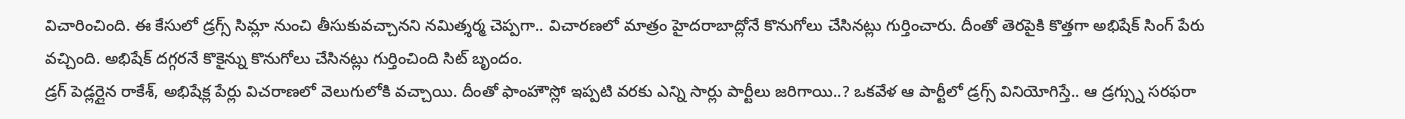విచారించింది. ఈ కేసులో డ్రగ్స్ సిమ్లా నుంచి తీసుకువచ్చానని నమిత్శర్మ చెప్పగా.. విచారణలో మాత్రం హైదరాబాద్లోనే కొనుగోలు చేసినట్లు గుర్తించారు. దీంతో తెరపైకి కొత్తగా అభిషేక్ సింగ్ పేరు వచ్చింది. అభిషేక్ దగ్గరనే కొకైన్ను కొనుగోలు చేసినట్లు గుర్తించింది సిట్ బృందం.
డ్రగ్ పెడ్లర్లైన రాకేశ్, అభిషేక్ల పేర్లు విచరాణలో వెలుగులోకి వచ్చాయి. దీంతో ఫాంహౌస్లో ఇప్పటి వరకు ఎన్ని సార్లు పార్టీలు జరిగాయి..? ఒకవేళ ఆ పార్టీలో డ్రగ్స్ వినియోగిస్తే.. ఆ డ్రగ్స్ను సరఫరా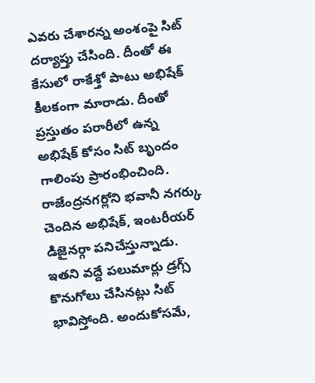ఎవరు చేశారన్న అంశంపై సిట్ దర్యాప్తు చేసింది. దీంతో ఈ కేసులో రాకేశ్తో పాటు అభిషేక్ కీలకంగా మారాడు. దీంతో ప్రస్తుతం పరారీలో ఉన్న అభిషేక్ కోసం సిట్ బృందం గాలింపు ప్రారంభించింది.
రాజేంద్రనగర్లోని భవానీ నగర్కు చెందిన అభిషేక్, ఇంటరీయర్ డిజైనర్గా పనిచేస్తున్నాడు. ఇతని వద్దే పలుమార్లు డ్రగ్స్ కొనుగోలు చేసినట్లు సిట్ భావిస్తోంది. అందుకోసమే,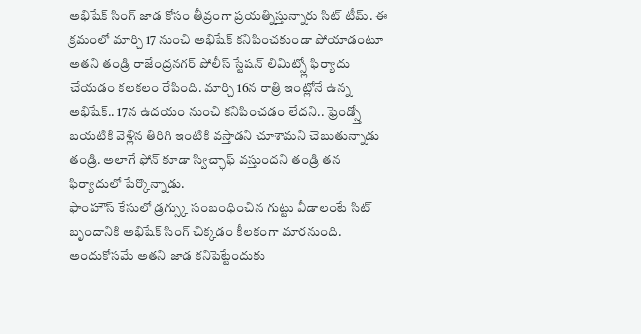అభిషేక్ సింగ్ జాడ కోసం తీవ్రంగా ప్రయత్నిస్తున్నారు సిట్ టీమ్. ఈ క్రమంలో మార్చి 17 నుంచి అభిషేక్ కనిపించకుండా పోయాడంటూ అతని తండ్రి రాజేంద్రనగర్ పోలీస్ స్టేషన్ లిమిట్స్లో ఫిర్యాదు చేయడం కలకలం రేపింది. మార్చి 16న రాత్రి ఇంట్లోనే ఉన్న అభిషేక్.. 17న ఉదయం నుంచి కనిపించడం లేదని.. ఫ్రెండ్స్తో బయటికి వెళ్లిన తిరిగి ఇంటికి వస్తాడని చూశామని చెబుతున్నాడు తండ్రి. అలాగే ఫోన్ కూడా స్విచ్ఛాఫ్ వస్తుందని తండ్రి తన ఫిర్యాదులో పేర్కొన్నాడు.
ఫాంహౌస్ కేసులో డ్రగ్స్కు సంబంధించిన గుట్టు వీడాలంటే సిట్ బృందానికి అభిషేక్ సింగ్ చిక్కడం కీలకంగా మారనుంది. అందుకోసమే అతని జాడ కనిపెట్టేందుకు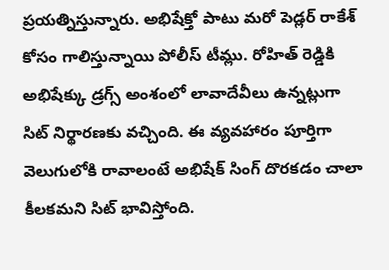ప్రయత్నిస్తున్నారు. అభిషేక్తో పాటు మరో పెడ్లర్ రాకేశ్ కోసం గాలిస్తున్నాయి పోలీస్ టీమ్లు. రోహిత్ రెడ్డికి అభిషేక్కు డ్రగ్స్ అంశంలో లావాదేవీలు ఉన్నట్లుగా సిట్ నిర్థారణకు వచ్చింది. ఈ వ్యవహారం పూర్తిగా వెలుగులోకి రావాలంటే అభిషేక్ సింగ్ దొరకడం చాలా కీలకమని సిట్ భావిస్తోంది.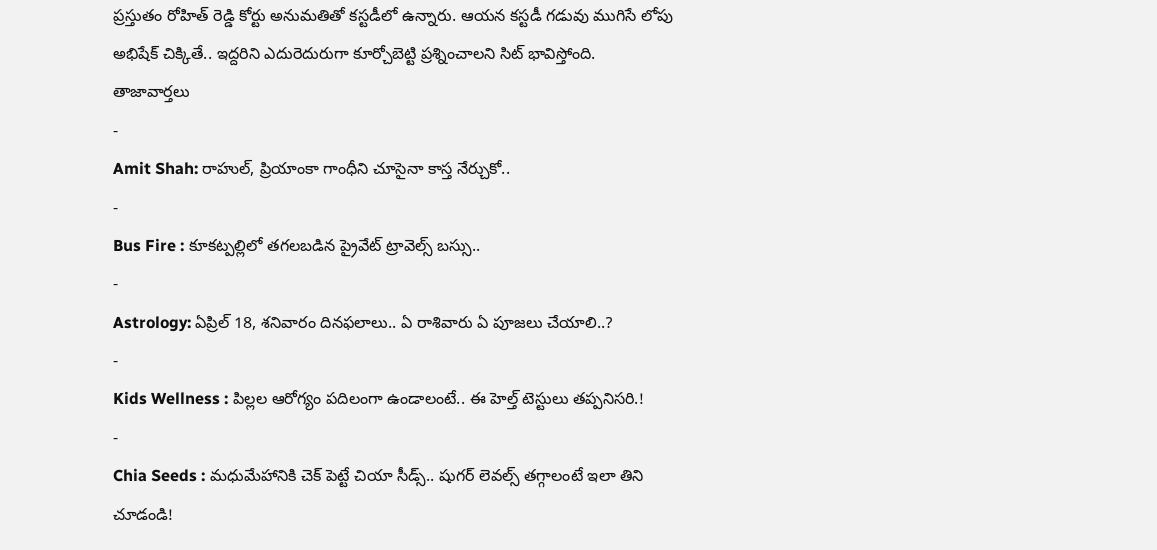ప్రస్తుతం రోహిత్ రెడ్డి కోర్టు అనుమతితో కస్టడీలో ఉన్నారు. ఆయన కస్టడీ గడువు ముగిసే లోపు అభిషేక్ చిక్కితే.. ఇద్దరిని ఎదురెదురుగా కూర్చోబెట్టి ప్రశ్నించాలని సిట్ భావిస్తోంది.
తాజావార్తలు
-
Amit Shah: రాహుల్, ప్రియాంకా గాంధీని చూసైనా కాస్త నేర్చుకో..
-
Bus Fire : కూకట్పల్లిలో తగలబడిన ప్రైవేట్ ట్రావెల్స్ బస్సు..
-
Astrology: ఏప్రిల్ 18, శనివారం దినఫలాలు.. ఏ రాశివారు ఏ పూజలు చేయాలి..?
-
Kids Wellness : పిల్లల ఆరోగ్యం పదిలంగా ఉండాలంటే.. ఈ హెల్త్ టెస్టులు తప్పనిసరి.!
-
Chia Seeds : మధుమేహానికి చెక్ పెట్టే చియా సీడ్స్.. షుగర్ లెవల్స్ తగ్గాలంటే ఇలా తిని చూడండి!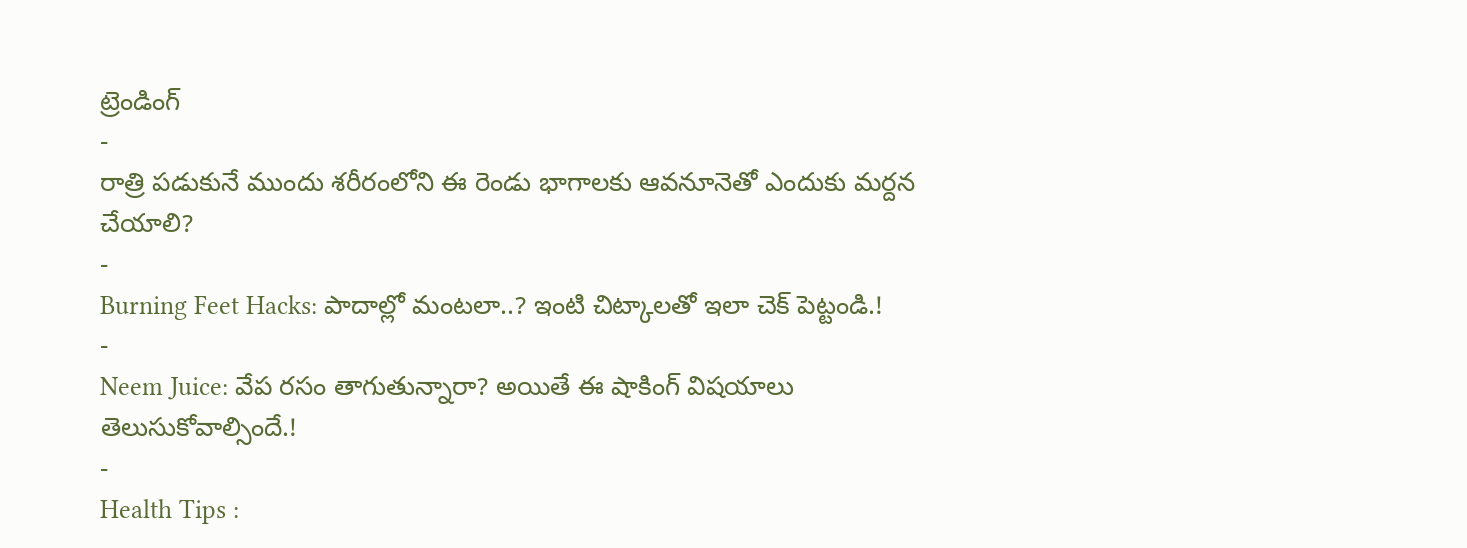ట్రెండింగ్
-
రాత్రి పడుకునే ముందు శరీరంలోని ఈ రెండు భాగాలకు ఆవనూనెతో ఎందుకు మర్దన చేయాలి?
-
Burning Feet Hacks: పాదాల్లో మంటలా..? ఇంటి చిట్కాలతో ఇలా చెక్ పెట్టండి.!
-
Neem Juice: వేప రసం తాగుతున్నారా? అయితే ఈ షాకింగ్ విషయాలు తెలుసుకోవాల్సిందే.!
-
Health Tips :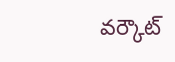వర్కౌట్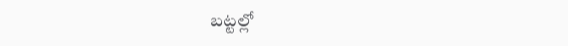బట్టల్లో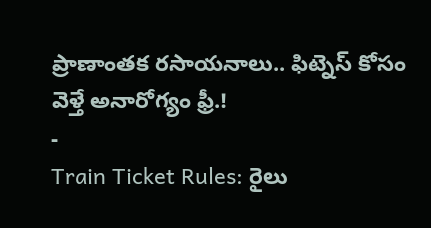ప్రాణాంతక రసాయనాలు.. ఫిట్నెస్ కోసం వెళ్తే అనారోగ్యం ఫ్రీ.!
-
Train Ticket Rules: రైలు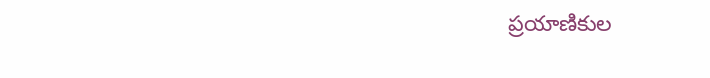ప్రయాణికుల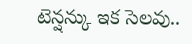టెన్షన్కు ఇక సెలవు..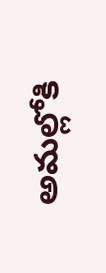అమల్లోకి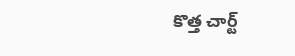కొత్త చార్ట్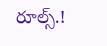రూల్స్.!